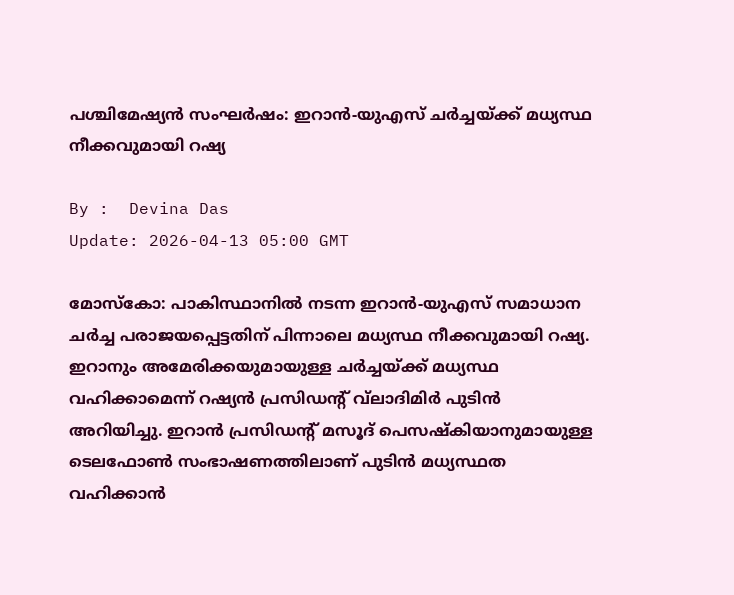പശ്ചിമേഷ്യന്‍ സംഘര്‍ഷം: ഇറാന്‍-യുഎസ് ചര്‍ച്ചയ്ക്ക് മധ്യസ്ഥ നീക്കവുമായി റഷ്യ

By :  Devina Das
Update: 2026-04-13 05:00 GMT

മോസ്‌കോ: പാകിസ്ഥാനിൽ നടന്ന ഇറാൻ-യുഎസ് സമാധാന ചർച്ച പരാജയപ്പെട്ടതിന് പിന്നാലെ മധ്യസ്ഥ നീക്കവുമായി റഷ്യ. ഇറാനും അമേരിക്കയുമായുള്ള ചർച്ചയ്ക്ക് മധ്യസ്ഥ വഹിക്കാമെന്ന് റഷ്യൻ പ്രസിഡന്റ് വ്‌ലാദിമിർ പുടിൻ അറിയിച്ചു. ഇറാൻ പ്രസിഡന്റ് മസൂദ് പെസഷ്‌കിയാനുമായുള്ള ടെലഫോൺ സംഭാഷണത്തിലാണ് പുടിൻ മധ്യസ്ഥത വഹിക്കാൻ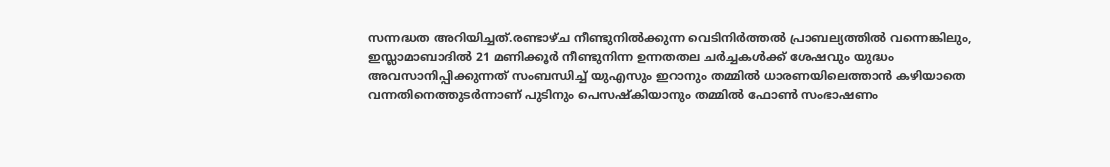സന്നദ്ധത അറിയിച്ചത്.രണ്ടാഴ്ച നീണ്ടുനിൽക്കുന്ന വെടിനിർത്തൽ പ്രാബല്യത്തിൽ വന്നെങ്കിലും, ഇസ്ലാമാബാദിൽ 21 മണിക്കൂർ നീണ്ടുനിന്ന ഉന്നതതല ചർച്ചകൾക്ക് ശേഷവും യുദ്ധം അവസാനിപ്പിക്കുന്നത് സംബന്ധിച്ച് യുഎസും ഇറാനും തമ്മിൽ ധാരണയിലെത്താൻ കഴിയാതെ വന്നതിനെത്തുടർന്നാണ് പുടിനും പെസഷ്‌കിയാനും തമ്മിൽ ഫോൺ സംഭാഷണം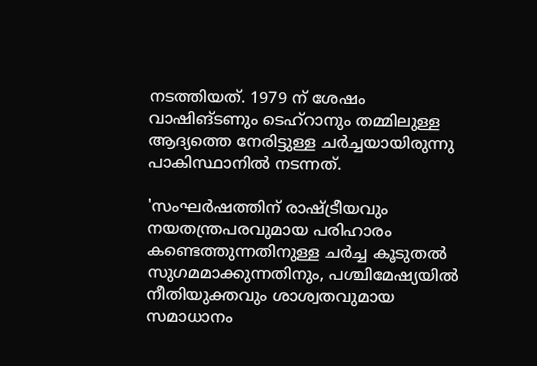നടത്തിയത്. 1979 ന് ശേഷം വാഷിങ്ടണും ടെഹ്റാനും തമ്മിലുള്ള ആദ്യത്തെ നേരിട്ടുള്ള ചർച്ചയായിരുന്നു പാകിസ്ഥാനിൽ നടന്നത്.

'സംഘർഷത്തിന് രാഷ്ട്രീയവും നയതന്ത്രപരവുമായ പരിഹാരം കണ്ടെത്തുന്നതിനുള്ള ചർച്ച കൂടുതൽ സുഗമമാക്കുന്നതിനും, പശ്ചിമേഷ്യയിൽ നീതിയുക്തവും ശാശ്വതവുമായ സമാധാനം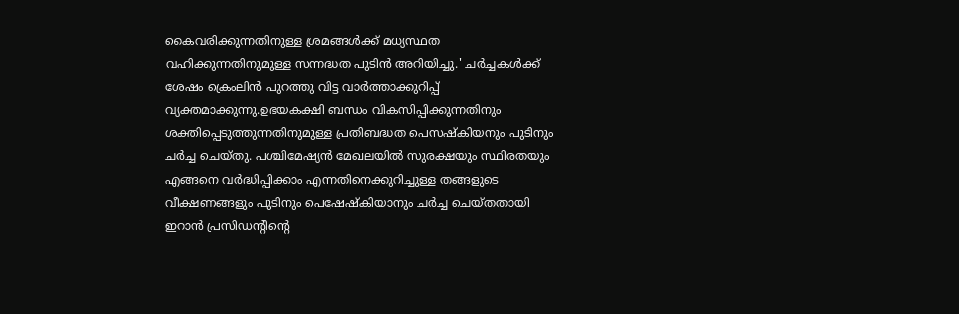കൈവരിക്കുന്നതിനുള്ള ശ്രമങ്ങൾക്ക് മധ്യസ്ഥത വഹിക്കുന്നതിനുമുള്ള സന്നദ്ധത പുടിൻ അറിയിച്ചു.' ചർച്ചകൾക്ക് ശേഷം ക്രെംലിൻ പുറത്തു വിട്ട വാർത്താക്കുറിപ്പ് വ്യക്തമാക്കുന്നു.ഉഭയകക്ഷി ബന്ധം വികസിപ്പിക്കുന്നതിനും ശക്തിപ്പെടുത്തുന്നതിനുമുള്ള പ്രതിബദ്ധത പെസഷ്‌കിയനും പുടിനും ചർച്ച ചെയ്തു. പശ്ചിമേഷ്യൻ മേഖലയിൽ സുരക്ഷയും സ്ഥിരതയും എങ്ങനെ വർദ്ധിപ്പിക്കാം എന്നതിനെക്കുറിച്ചുള്ള തങ്ങളുടെ വീക്ഷണങ്ങളും പുടിനും പെഷേഷ്‌കിയാനും ചർച്ച ചെയ്തതായി ഇറാൻ പ്രസിഡന്റിന്റെ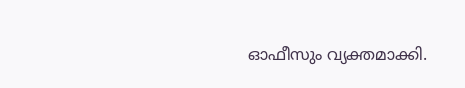ഓഫീസും വ്യക്തമാക്കി.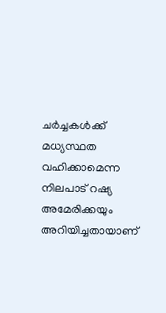ചർച്ചകൾക്ക് മധ്യസ്ഥത വഹിക്കാമെന്ന നിലപാട് റഷ്യ അമേരിക്കയും അറിയിച്ചതായാണ്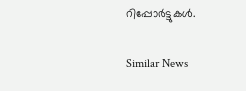റിപ്പോർട്ടുകൾ.

Similar News